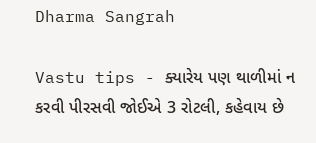Dharma Sangrah

Vastu tips - ક્યારેય પણ થાળીમાં ન કરવી પીરસવી જોઈએ 3 રોટલી, કહેવાય છે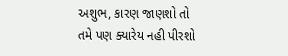અશુભ, કારણ જાણશો તો તમે પણ ક્યારેય નહી પીરશો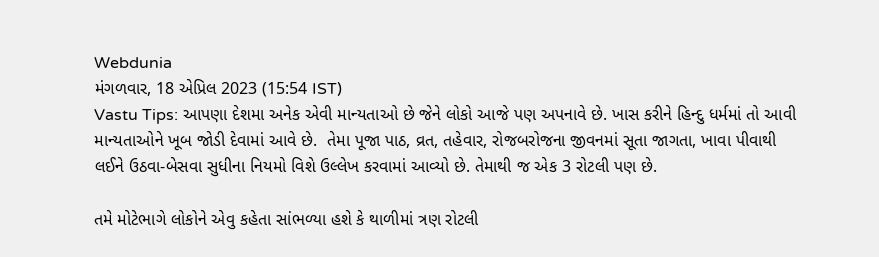Webdunia
મંગળવાર, 18 એપ્રિલ 2023 (15:54 IST)
Vastu Tips: આપણા દેશમા અનેક એવી માન્યતાઓ છે જેને લોકો આજે પણ અપનાવે છે. ખાસ કરીને હિન્દુ ધર્મમાં તો આવી માન્યતાઓને ખૂબ જોડી દેવામાં આવે છે.  તેમા પૂજા પાઠ, વ્રત, તહેવાર, રોજબરોજના જીવનમાં સૂતા જાગતા, ખાવા પીવાથી લઈને ઉઠવા-બેસવા સુધીના નિયમો વિશે ઉલ્લેખ કરવામાં આવ્યો છે. તેમાથી જ એક 3 રોટલી પણ છે.

તમે મોટેભાગે લોકોને એવુ કહેતા સાંભળ્યા હશે કે થાળીમાં ત્રણ રોટલી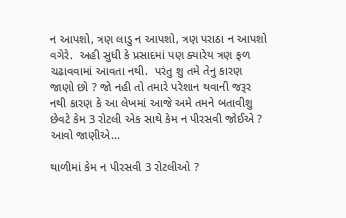ન આપશો, ત્રણ લાડુ ન આપશો, ત્રણ પરાઠા ન આપશો વગેરે.  અહી સુધી કે પ્રસાદમાં પણ ક્યારેય ત્રણ ફળ ચઢાવવામાં આવતા નથી.  પરંતુ શુ તમે તેનુ કારણ જાણો છો ? જો નહી તો તમારે પરેશાન થવાની જરૂર નથી કારણ કે આ લેખમાં આજે અમે તમને બતાવીશુ છેવટે કેમ 3 રોટલી એક સાથે કેમ ન પીરસવી જોઈએ ? આવો જાણીએ...

થાળીમાં કેમ ન પીરસવી 3 રોટલીઓ ?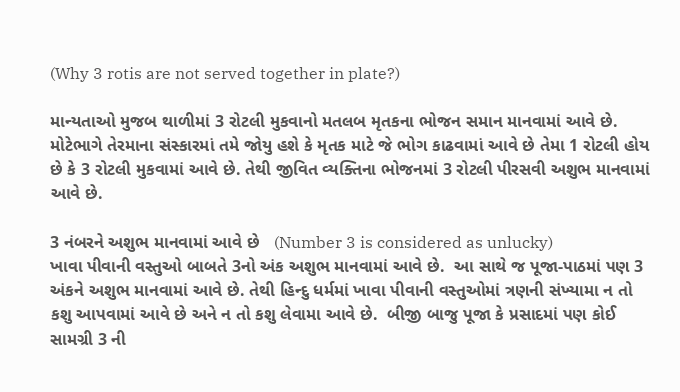(Why 3 rotis are not served together in plate?)

માન્યતાઓ મુજબ થાળીમાં 3 રોટલી મુકવાનો મતલબ મૃતકના ભોજન સમાન માનવામાં આવે છે. મોટેભાગે તેરમાના સંસ્કારમાં તમે જોયુ હશે કે મૃતક માટે જે ભોગ કાઢવામાં આવે છે તેમા 1 રોટલી હોય છે કે 3 રોટલી મુકવામાં આવે છે. તેથી જીવિત વ્યક્તિના ભોજનમાં 3 રોટલી પીરસવી અશુભ માનવામાં આવે છે.

3 નંબરને અશુભ માનવામાં આવે છે   (Number 3 is considered as unlucky)
ખાવા પીવાની વસ્તુઓ બાબતે 3નો અંક અશુભ માનવામાં આવે છે.  આ સાથે જ પૂજા-પાઠમાં પણ 3 અંકને અશુભ માનવામાં આવે છે. તેથી હિન્દુ ધર્મમાં ખાવા પીવાની વસ્તુઓમાં ત્રણની સંખ્યામા ન તો કશુ આપવામાં આવે છે અને ન તો કશુ લેવામા આવે છે.  બીજી બાજુ પૂજા કે પ્રસાદમાં પણ કોઈ સામગ્રી 3 ની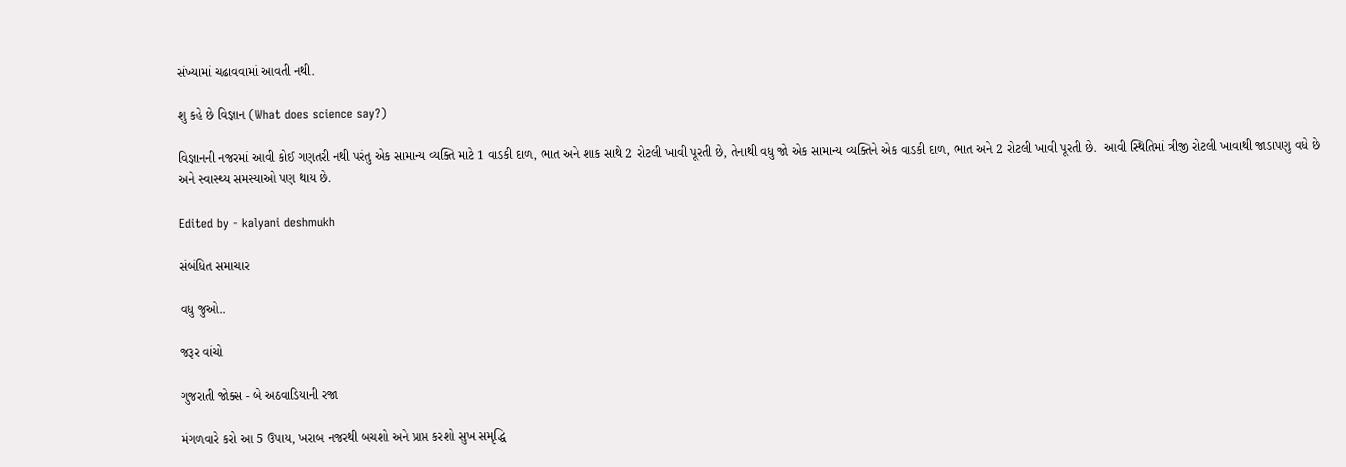સંખ્યામાં ચઢાવવામાં આવતી નથી.

શુ કહે છે વિજ્ઞાન (What does science say?)

વિજ્ઞાનની નજરમાં આવી કોઈ ગણતરી નથી પરંતુ એક સામાન્ય વ્યક્તિ માટે 1 વાડકી દાળ, ભાત અને શાક સાથે 2 રોટલી ખાવી પૂરતી છે, તેનાથી વધુ જો એક સામાન્ય વ્યક્તિને એક વાડકી દાળ, ભાત અને 2 રોટલી ખાવી પૂરતી છે.  આવી સ્થિતિમાં ત્રીજી રોટલી ખાવાથી જાડાપણુ વધે છે અને સ્વાસ્થ્ય સમસ્યાઓ પણ થાય છે.

Edited by - kalyani deshmukh

સંબંધિત સમાચાર

વધુ જુઓ..

જરૂર વાંચો

ગુજરાતી જોક્સ - બે અઠવાડિયાની રજા

મંગળવારે કરો આ 5 ઉપાય, ખરાબ નજરથી બચશો અને પ્રાપ્ત કરશો સુખ સમૃદ્ધિ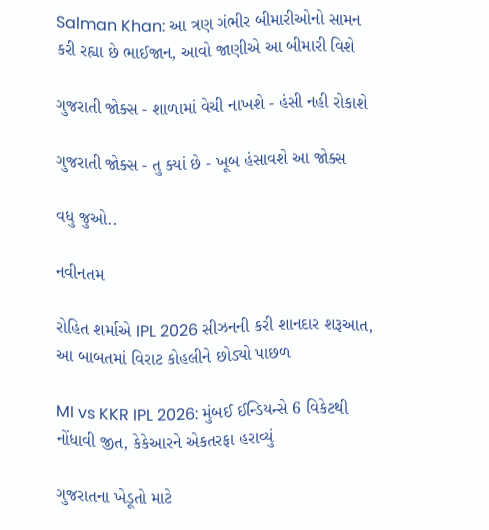Salman Khan: આ ત્રણ ગંભીર બીમારીઓનો સામન કરી રહ્યા છે ભાઈજાન, આવો જાણીએ આ બીમારી વિશે

ગુજરાતી જોક્સ - શાળામાં વેચી નાખશે - હંસી નહી રોકાશે

ગુજરાતી જોક્સ - તુ ક્યાં છે - ખૂબ હંસાવશે આ જોક્સ

વધુ જુઓ..

નવીનતમ

રોહિત શર્માએ IPL 2026 સીઝનની કરી શાનદાર શરૂઆત, આ બાબતમાં વિરાટ કોહલીને છોડ્યો પાછળ

MI vs KKR IPL 2026: મુંબઈ ઈન્ડિયન્સે 6 વિકેટથી નોંધાવી જીત, કેકેઆરને એકતરફા હરાવ્યું

ગુજરાતના ખેડૂતો માટે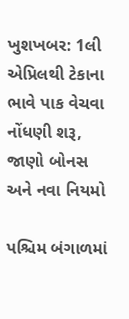ખુશખબર: 1લી એપ્રિલથી ટેકાના ભાવે પાક વેચવા નોંધણી શરૂ, જાણો બોનસ અને નવા નિયમો

પશ્ચિમ બંગાળમાં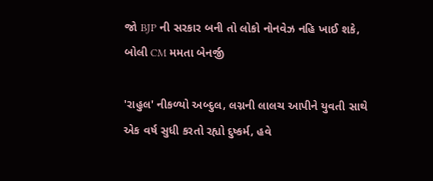જો BJP ની સરકાર બની તો લોકો નોનવેઝ નહિ ખાઈ શકે, બોલી CM મમતા બેનર્જી

'રાહુલ' નીકળ્યો અબ્દુલ, લગ્નની લાલચ આપીને યુવતી સાથે એક વર્ષ સુધી કરતો રહ્યો દુષ્કર્મ, હવે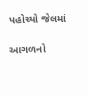પહોચ્યો જેલમાં

આગળનો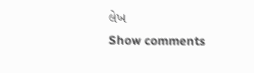લેખ
Show comments